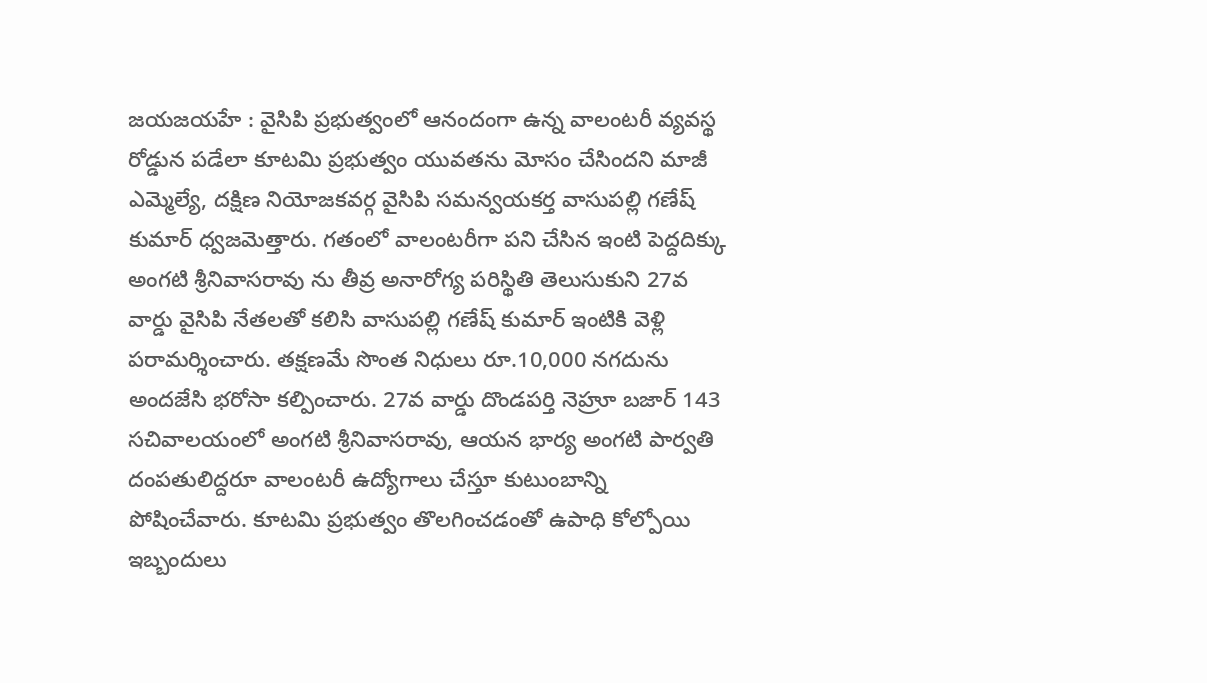జయజయహే : వైసిపి ప్రభుత్వంలో ఆనందంగా ఉన్న వాలంటరీ వ్యవస్థ రోడ్డున పడేలా కూటమి ప్రభుత్వం యువతను మోసం చేసిందని మాజీ ఎమ్మెల్యే, దక్షిణ నియోజకవర్గ వైసిపి సమన్వయకర్త వాసుపల్లి గణేష్ కుమార్ ధ్వజమెత్తారు. గతంలో వాలంటరీగా పని చేసిన ఇంటి పెద్దదిక్కు అంగటి శ్రీనివాసరావు ను తీవ్ర అనారోగ్య పరిస్థితి తెలుసుకుని 27వ వార్డు వైసిపి నేతలతో కలిసి వాసుపల్లి గణేష్ కుమార్ ఇంటికి వెళ్లి పరామర్శించారు. తక్షణమే సొంత నిధులు రూ.10,000 నగదును అందజేసి భరోసా కల్పించారు. 27వ వార్డు దొండపర్తి నెహ్రూ బజార్ 143 సచివాలయంలో అంగటి శ్రీనివాసరావు, ఆయన భార్య అంగటి పార్వతి దంపతులిద్దరూ వాలంటరీ ఉద్యోగాలు చేస్తూ కుటుంబాన్ని పోషించేవారు. కూటమి ప్రభుత్వం తొలగించడంతో ఉపాధి కోల్పోయి ఇబ్బందులు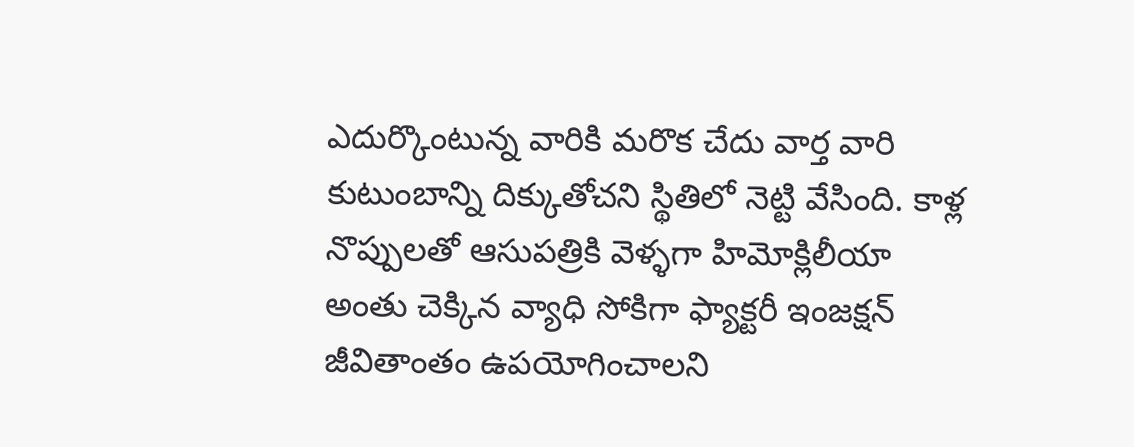ఎదుర్కొంటున్న వారికి మరొక చేదు వార్త వారి కుటుంబాన్ని దిక్కుతోచని స్థితిలో నెట్టి వేసింది. కాళ్ల నొప్పులతో ఆసుపత్రికి వెళ్ళగా హిమోక్లిలీయా అంతు చెక్కిన వ్యాధి సోకిగా ఫ్యాక్టరీ ఇంజక్షన్ జీవితాంతం ఉపయోగించాలని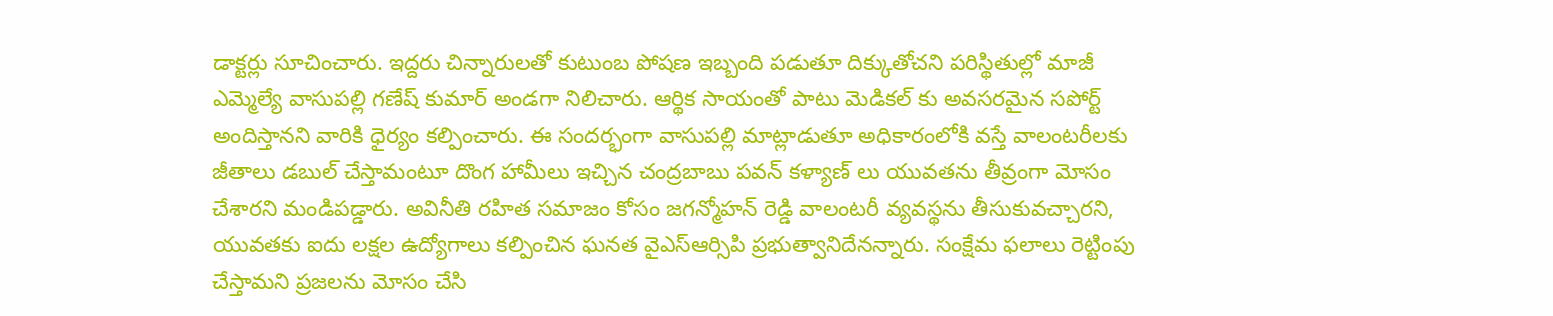డాక్టర్లు సూచించారు. ఇద్దరు చిన్నారులతో కుటుంబ పోషణ ఇబ్బంది పడుతూ దిక్కుతోచని పరిస్థితుల్లో మాజీ ఎమ్మెల్యే వాసుపల్లి గణేష్ కుమార్ అండగా నిలిచారు. ఆర్థిక సాయంతో పాటు మెడికల్ కు అవసరమైన సపోర్ట్ అందిస్తానని వారికి ధైర్యం కల్పించారు. ఈ సందర్భంగా వాసుపల్లి మాట్లాడుతూ అధికారంలోకి వస్తే వాలంటరీలకు జీతాలు డబుల్ చేస్తామంటూ దొంగ హామీలు ఇచ్చిన చంద్రబాబు పవన్ కళ్యాణ్ లు యువతను తీవ్రంగా మోసం చేశారని మండిపడ్డారు. అవినీతి రహిత సమాజం కోసం జగన్మోహన్ రెడ్డి వాలంటరీ వ్యవస్థను తీసుకువచ్చారని, యువతకు ఐదు లక్షల ఉద్యోగాలు కల్పించిన ఘనత వైఎస్ఆర్సిపి ప్రభుత్వానిదేనన్నారు. సంక్షేమ ఫలాలు రెట్టింపు చేస్తామని ప్రజలను మోసం చేసి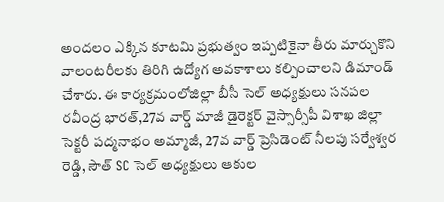అందలం ఎక్కిన కూటమి ప్రభుత్వం ఇప్పటికైనా తీరు మార్చుకొని వాలంటరీలకు తిరిగి ఉద్యోగ అవకాశాలు కల్పించాలని డిమాండ్ చేశారు. ఈ కార్యక్రమంలోజిల్లా బీసీ సెల్ అధ్యక్షులు సనపల రవీంద్ర భారత్,27వ వార్డ్ మాజీ డైరెక్టర్ వైస్సార్సీపీ విశాఖ జిల్లా సెక్టరీ పద్మనాభం అమ్మాజీ, 27వ వార్డ్ ప్రెసిడెంట్ నీలపు సర్వేశ్వర రెడ్డి, సౌత్ SC సెల్ అధ్యక్షులు ఆకుల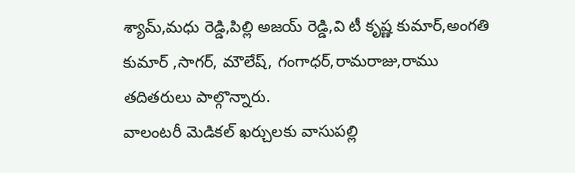శ్యామ్,మధు రెడ్డి,పిల్లి అజయ్ రెడ్డి,వి టీ కృష్ణ కుమార్,అంగతి కుమార్ ,సాగర్, మౌలేష్, గంగాధర్,రామరాజు,రాము తదితరులు పాల్గొన్నారు.
వాలంటరీ మెడికల్ ఖర్చులకు వాసుపల్లి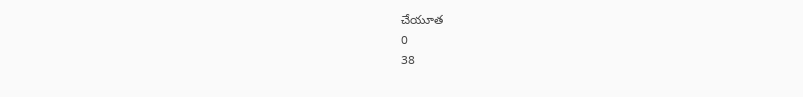చేయూత
0
38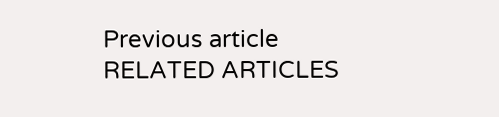Previous article
RELATED ARTICLES